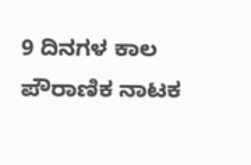9 ದಿನಗಳ ಕಾಲ ಪೌರಾಣಿಕ ನಾಟಕ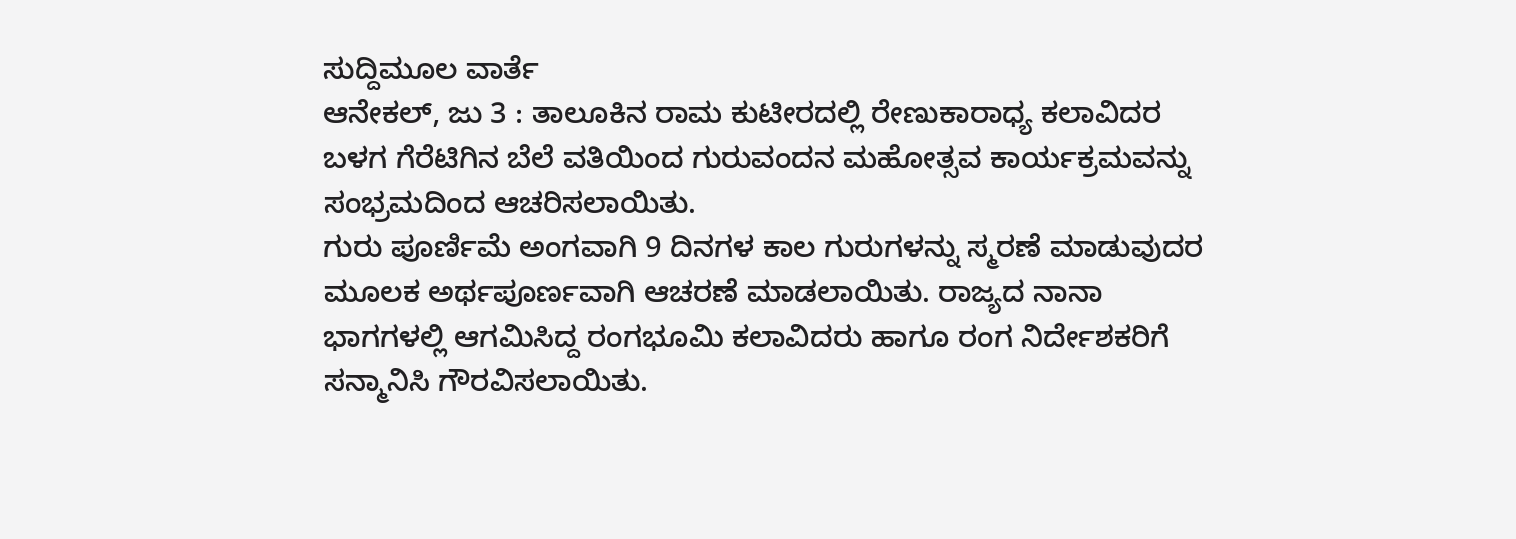ಸುದ್ದಿಮೂಲ ವಾರ್ತೆ
ಆನೇಕಲ್, ಜು 3 : ತಾಲೂಕಿನ ರಾಮ ಕುಟೀರದಲ್ಲಿ ರೇಣುಕಾರಾಧ್ಯ ಕಲಾವಿದರ ಬಳಗ ಗೆರೆಟಿಗಿನ ಬೆಲೆ ವತಿಯಿಂದ ಗುರುವಂದನ ಮಹೋತ್ಸವ ಕಾರ್ಯಕ್ರಮವನ್ನು ಸಂಭ್ರಮದಿಂದ ಆಚರಿಸಲಾಯಿತು.
ಗುರು ಪೂರ್ಣಿಮೆ ಅಂಗವಾಗಿ 9 ದಿನಗಳ ಕಾಲ ಗುರುಗಳನ್ನು ಸ್ಮರಣೆ ಮಾಡುವುದರ ಮೂಲಕ ಅರ್ಥಪೂರ್ಣವಾಗಿ ಆಚರಣೆ ಮಾಡಲಾಯಿತು. ರಾಜ್ಯದ ನಾನಾ ಭಾಗಗಳಲ್ಲಿ ಆಗಮಿಸಿದ್ದ ರಂಗಭೂಮಿ ಕಲಾವಿದರು ಹಾಗೂ ರಂಗ ನಿರ್ದೇಶಕರಿಗೆ ಸನ್ಮಾನಿಸಿ ಗೌರವಿಸಲಾಯಿತು.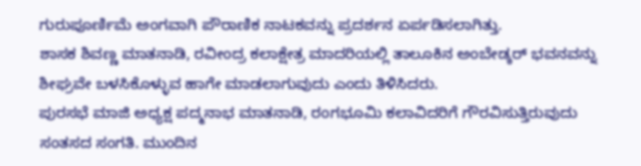ಗುರುಪೂರ್ಣಿಮೆ ಅಂಗವಾಗಿ ಪೌರಾಣಿಕ ನಾಟಕವನ್ನು ಪ್ರದರ್ಶನ ಏರ್ಪಡಿಸಲಾಗಿತ್ತು.
ಶಾಸಕ ಶಿವಣ್ಣ ಮಾತನಾಡಿ, ರವೀಂದ್ರ ಕಲಾಕ್ಷೇತ್ರ ಮಾದರಿಯಲ್ಲಿ ತಾಲೂಕಿನ ಅಂಬೇಡ್ಕರ್ ಭವನವನ್ನು ಶೀಘ್ರವೇ ಬಳಸಿಕೊಳ್ಳುವ ಹಾಗೇ ಮಾಡಲಾಗುವುದು ಎಂದು ತಿಳಿಸಿದರು.
ಪುರಸಭೆ ಮಾಜಿ ಅಧ್ಯಕ್ಷ ಪದ್ಮನಾಭ ಮಾತನಾಡಿ, ರಂಗಭೂಮಿ ಕಲಾವಿದರಿಗೆ ಗೌರವಿಸುತ್ತಿರುವುದು ಸಂತಸದ ಸಂಗತಿ. ಮುಂದಿನ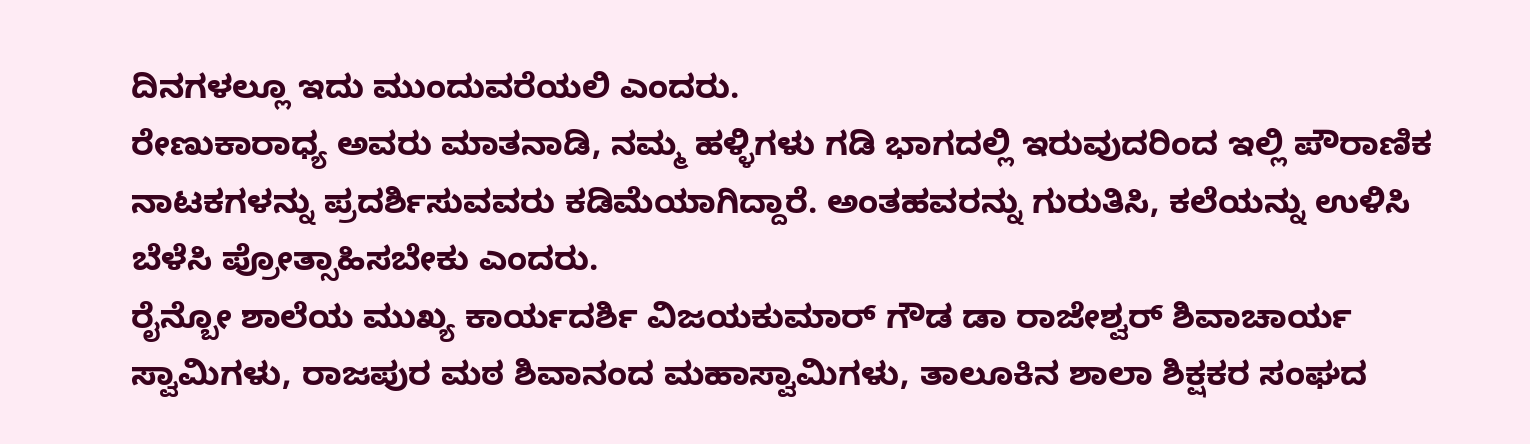ದಿನಗಳಲ್ಲೂ ಇದು ಮುಂದುವರೆಯಲಿ ಎಂದರು.
ರೇಣುಕಾರಾಧ್ಯ ಅವರು ಮಾತನಾಡಿ, ನಮ್ಮ ಹಳ್ಳಿಗಳು ಗಡಿ ಭಾಗದಲ್ಲಿ ಇರುವುದರಿಂದ ಇಲ್ಲಿ ಪೌರಾಣಿಕ ನಾಟಕಗಳನ್ನು ಪ್ರದರ್ಶಿಸುವವರು ಕಡಿಮೆಯಾಗಿದ್ದಾರೆ. ಅಂತಹವರನ್ನು ಗುರುತಿಸಿ, ಕಲೆಯನ್ನು ಉಳಿಸಿ ಬೆಳೆಸಿ ಪ್ರೋತ್ಸಾಹಿಸಬೇಕು ಎಂದರು.
ರೈನ್ಬೋ ಶಾಲೆಯ ಮುಖ್ಯ ಕಾರ್ಯದರ್ಶಿ ವಿಜಯಕುಮಾರ್ ಗೌಡ ಡಾ ರಾಜೇಶ್ವರ್ ಶಿವಾಚಾರ್ಯ ಸ್ವಾಮಿಗಳು, ರಾಜಪುರ ಮಠ ಶಿವಾನಂದ ಮಹಾಸ್ವಾಮಿಗಳು, ತಾಲೂಕಿನ ಶಾಲಾ ಶಿಕ್ಷಕರ ಸಂಘದ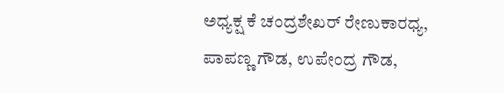ಅಧ್ಯಕ್ಷ ಕೆ ಚಂದ್ರಶೇಖರ್ ರೇಣುಕಾರಧ್ಯ, ಪಾಪಣ್ಣ ಗೌಡ, ಉಪೇಂದ್ರ ಗೌಡ,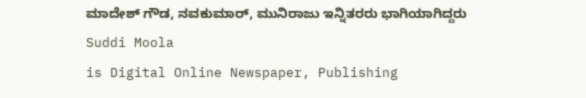ಮಾದೇಶ್ ಗೌಡ, ನವಕುಮಾರ್, ಮುನಿರಾಜು ಇನ್ನಿತರರು ಭಾಗಿಯಾಗಿದ್ದರು
Suddi Moola
is Digital Online Newspaper, Publishing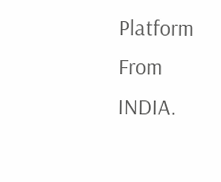Platform From INDIA.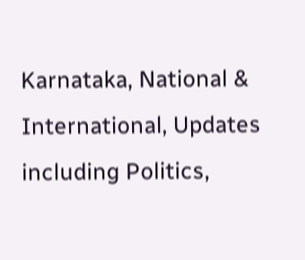Karnataka, National & International, Updates including Politics,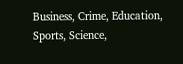Business, Crime, Education, Sports, Science,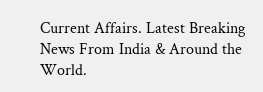Current Affairs. Latest Breaking News From India & Around the World.